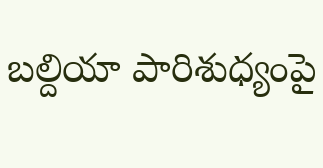బల్దియా పారిశుధ్యంపై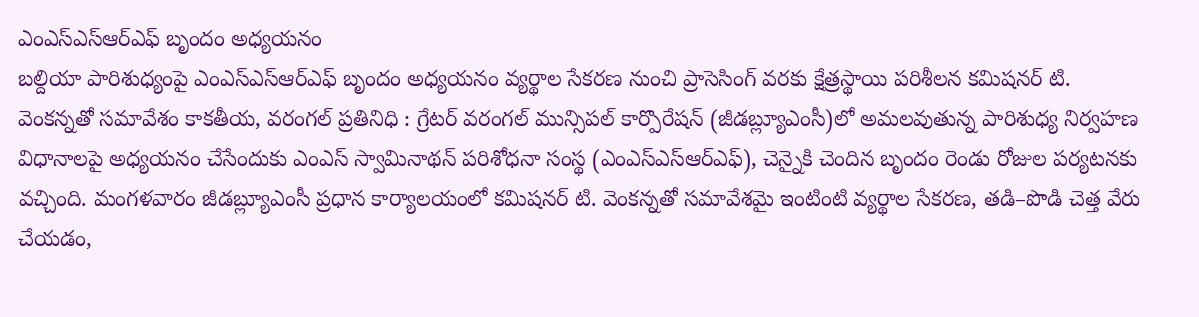ఎంఎస్ఎస్ఆర్ఎఫ్ బృందం అధ్యయనం
బల్దియా పారిశుధ్యంపై ఎంఎస్ఎస్ఆర్ఎఫ్ బృందం అధ్యయనం వ్యర్థాల సేకరణ నుంచి ప్రాసెసింగ్ వరకు క్షేత్రస్థాయి పరిశీలన కమిషనర్ టి. వెంకన్నతో సమావేశం కాకతీయ, వరంగల్ ప్రతినిధి : గ్రేటర్ వరంగల్ మున్సిపల్ కార్పొరేషన్ (జీడబ్ల్యూఎంసీ)లో అమలవుతున్న పారిశుధ్య నిర్వహణ విధానాలపై అధ్యయనం చేసేందుకు ఎంఎస్ స్వామినాథన్ పరిశోధనా సంస్థ (ఎంఎస్ఎస్ఆర్ఎఫ్), చెన్నైకి చెందిన బృందం రెండు రోజుల పర్యటనకు వచ్చింది. మంగళవారం జీడబ్ల్యూఎంసీ ప్రధాన కార్యాలయంలో కమిషనర్ టి. వెంకన్నతో సమావేశమై ఇంటింటి వ్యర్థాల సేకరణ, తడి–పొడి చెత్త వేరు చేయడం,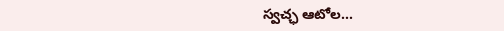స్వచ్ఛ ఆటోల...